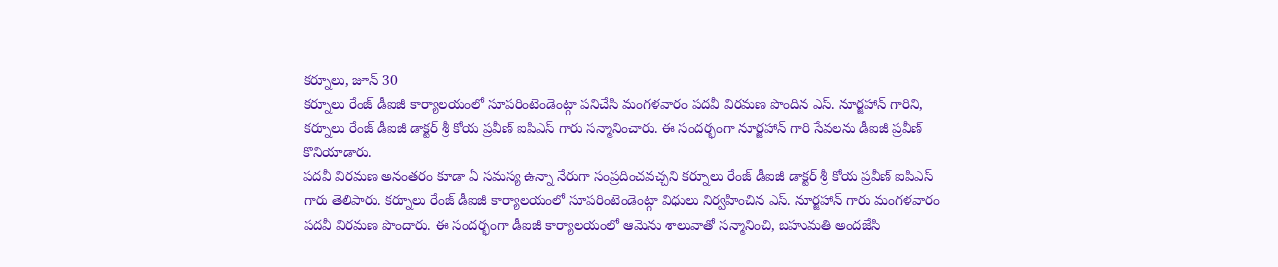కర్నూలు, జూన్ 30
కర్నూలు రేంజ్ డీఐజీ కార్యాలయంలో సూపరింటెండెంట్గా పనిచేసి మంగళవారం పదవీ విరమణ పొందిన ఎస్. నూర్జహాన్ గారిని, కర్నూలు రేంజ్ డీఐజీ డాక్టర్ శ్రీ కోయ ప్రవీణ్ ఐపిఎస్ గారు సన్మానించారు. ఈ సందర్భంగా నూర్జహాన్ గారి సేవలను డీఐజీ ప్రవీణ్ కొనియాడారు.
పదవీ విరమణ అనంతరం కూడా ఏ సమస్య ఉన్నా నేరుగా సంప్రదించవచ్చని కర్నూలు రేంజ్ డీఐజీ డాక్టర్ శ్రీ కోయ ప్రవీణ్ ఐపిఎస్ గారు తెలిపారు. కర్నూలు రేంజ్ డీఐజీ కార్యాలయంలో సూపరింటెండెంట్గా విధులు నిర్వహించిన ఎస్. నూర్జహాన్ గారు మంగళవారం పదవీ విరమణ పొందారు. ఈ సందర్భంగా డీఐజీ కార్యాలయంలో ఆమెను శాలువాతో సన్మానించి, బహుమతి అందజేసి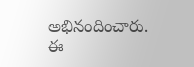అభినందించారు.
ఈ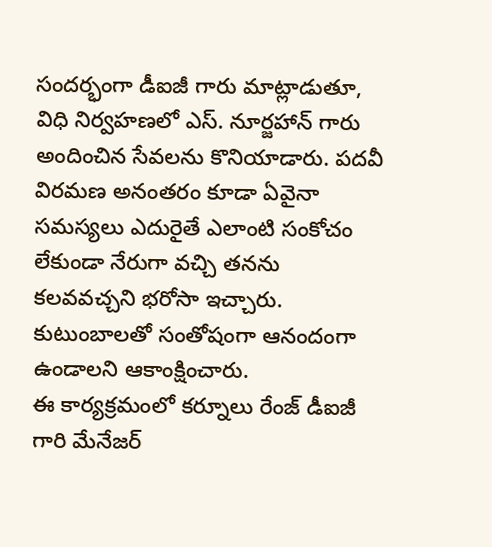సందర్భంగా డీఐజీ గారు మాట్లాడుతూ, విధి నిర్వహణలో ఎస్. నూర్జహాన్ గారు అందించిన సేవలను కొనియాడారు. పదవీ విరమణ అనంతరం కూడా ఏవైనా సమస్యలు ఎదురైతే ఎలాంటి సంకోచం లేకుండా నేరుగా వచ్చి తనను కలవవచ్చని భరోసా ఇచ్చారు. కుటుంబాలతో సంతోషంగా ఆనందంగా ఉండాలని ఆకాంక్షించారు.
ఈ కార్యక్రమంలో కర్నూలు రేంజ్ డీఐజీ గారి మేనేజర్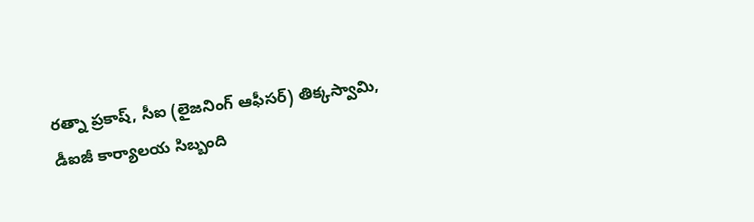రత్నా ప్రకాష్, సీఐ (లైజనింగ్ ఆఫీసర్) తిక్కస్వామి, డీఐజీ కార్యాలయ సిబ్బంది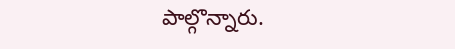పాల్గొన్నారు.